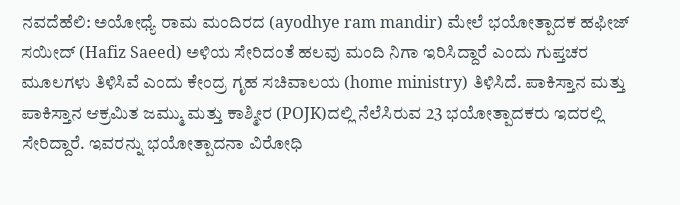ನವದೆಹೆಲಿ: ಅಯೋಧ್ಯೆ ರಾಮ ಮಂದಿರದ (ayodhye ram mandir) ಮೇಲೆ ಭಯೋತ್ಪಾದಕ ಹಫೀಜ್ ಸಯೀದ್ (Hafiz Saeed) ಅಳಿಯ ಸೇರಿದಂತೆ ಹಲವು ಮಂದಿ ನಿಗಾ ಇರಿಸಿದ್ದಾರೆ ಎಂದು ಗುಪ್ತಚರ ಮೂಲಗಳು ತಿಳಿಸಿವೆ ಎಂದು ಕೇಂದ್ರ ಗೃಹ ಸಚಿವಾಲಯ (home ministry) ತಿಳಿಸಿದೆ. ಪಾಕಿಸ್ತಾನ ಮತ್ತು ಪಾಕಿಸ್ತಾನ ಆಕ್ರಮಿತ ಜಮ್ಮು ಮತ್ತು ಕಾಶ್ಮೀರ (POJK)ದಲ್ಲಿ ನೆಲೆಸಿರುವ 23 ಭಯೋತ್ಪಾದಕರು ಇದರಲ್ಲಿ ಸೇರಿದ್ದಾರೆ. ಇವರನ್ನು ಭಯೋತ್ಪಾದನಾ ವಿರೋಧಿ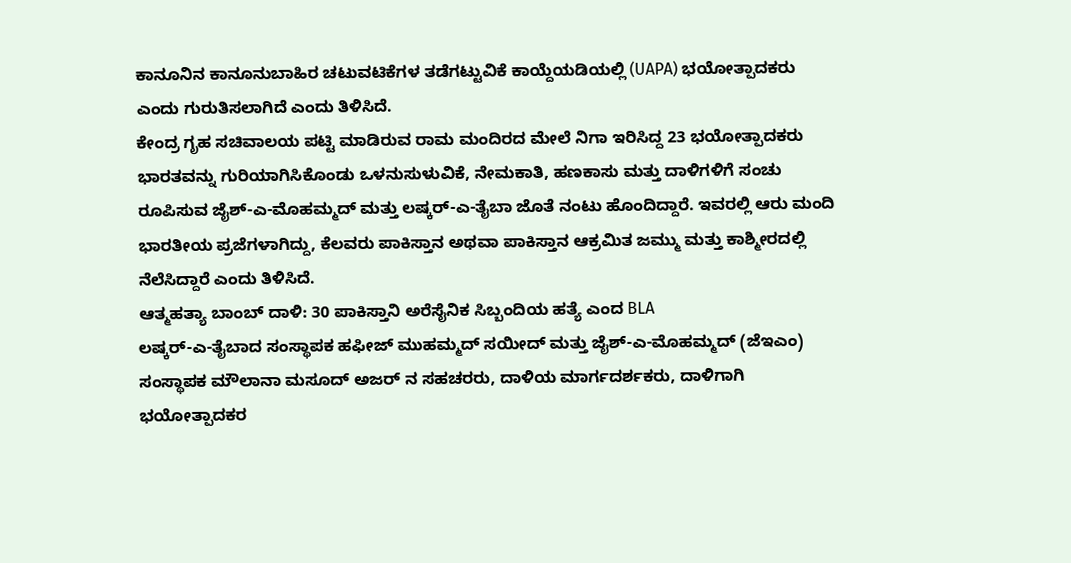ಕಾನೂನಿನ ಕಾನೂನುಬಾಹಿರ ಚಟುವಟಿಕೆಗಳ ತಡೆಗಟ್ಟುವಿಕೆ ಕಾಯ್ದೆಯಡಿಯಲ್ಲಿ (UAPA) ಭಯೋತ್ಪಾದಕರು ಎಂದು ಗುರುತಿಸಲಾಗಿದೆ ಎಂದು ತಿಳಿಸಿದೆ.
ಕೇಂದ್ರ ಗೃಹ ಸಚಿವಾಲಯ ಪಟ್ಟಿ ಮಾಡಿರುವ ರಾಮ ಮಂದಿರದ ಮೇಲೆ ನಿಗಾ ಇರಿಸಿದ್ದ 23 ಭಯೋತ್ಪಾದಕರು ಭಾರತವನ್ನು ಗುರಿಯಾಗಿಸಿಕೊಂಡು ಒಳನುಸುಳುವಿಕೆ, ನೇಮಕಾತಿ, ಹಣಕಾಸು ಮತ್ತು ದಾಳಿಗಳಿಗೆ ಸಂಚು ರೂಪಿಸುವ ಜೈಶ್-ಎ-ಮೊಹಮ್ಮದ್ ಮತ್ತು ಲಷ್ಕರ್-ಎ-ತೈಬಾ ಜೊತೆ ನಂಟು ಹೊಂದಿದ್ದಾರೆ. ಇವರಲ್ಲಿ ಆರು ಮಂದಿ ಭಾರತೀಯ ಪ್ರಜೆಗಳಾಗಿದ್ದು, ಕೆಲವರು ಪಾಕಿಸ್ತಾನ ಅಥವಾ ಪಾಕಿಸ್ತಾನ ಆಕ್ರಮಿತ ಜಮ್ಮು ಮತ್ತು ಕಾಶ್ಮೀರದಲ್ಲಿ ನೆಲೆಸಿದ್ದಾರೆ ಎಂದು ತಿಳಿಸಿದೆ.
ಆತ್ಮಹತ್ಯಾ ಬಾಂಬ್ ದಾಳಿ: 30 ಪಾಕಿಸ್ತಾನಿ ಅರೆಸೈನಿಕ ಸಿಬ್ಬಂದಿಯ ಹತ್ಯೆ ಎಂದ BLA
ಲಷ್ಕರ್-ಎ-ತೈಬಾದ ಸಂಸ್ಥಾಪಕ ಹಫೀಜ್ ಮುಹಮ್ಮದ್ ಸಯೀದ್ ಮತ್ತು ಜೈಶ್-ಎ-ಮೊಹಮ್ಮದ್ (ಜೆಇಎಂ) ಸಂಸ್ಥಾಪಕ ಮೌಲಾನಾ ಮಸೂದ್ ಅಜರ್ ನ ಸಹಚರರು, ದಾಳಿಯ ಮಾರ್ಗದರ್ಶಕರು, ದಾಳಿಗಾಗಿ ಭಯೋತ್ಪಾದಕರ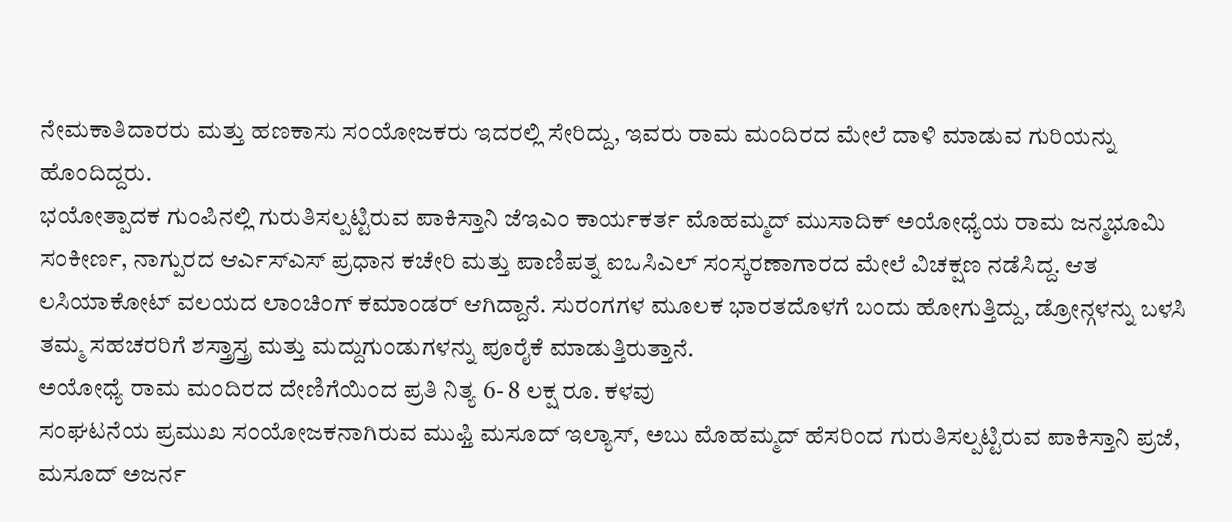ನೇಮಕಾತಿದಾರರು ಮತ್ತು ಹಣಕಾಸು ಸಂಯೋಜಕರು ಇದರಲ್ಲಿ ಸೇರಿದ್ದು, ಇವರು ರಾಮ ಮಂದಿರದ ಮೇಲೆ ದಾಳಿ ಮಾಡುವ ಗುರಿಯನ್ನು ಹೊಂದಿದ್ದರು.
ಭಯೋತ್ಪಾದಕ ಗುಂಪಿನಲ್ಲಿ ಗುರುತಿಸಲ್ಪಟ್ಟಿರುವ ಪಾಕಿಸ್ತಾನಿ ಜೆಇಎಂ ಕಾರ್ಯಕರ್ತ ಮೊಹಮ್ಮದ್ ಮುಸಾದಿಕ್ ಅಯೋಧ್ಯೆಯ ರಾಮ ಜನ್ಮಭೂಮಿ ಸಂಕೀರ್ಣ, ನಾಗ್ಪುರದ ಆರ್ಎಸ್ಎಸ್ ಪ್ರಧಾನ ಕಚೇರಿ ಮತ್ತು ಪಾಣಿಪತ್ನ ಐಒಸಿಎಲ್ ಸಂಸ್ಕರಣಾಗಾರದ ಮೇಲೆ ವಿಚಕ್ಷಣ ನಡೆಸಿದ್ದ. ಆತ ಲಸಿಯಾಕೋಟ್ ವಲಯದ ಲಾಂಚಿಂಗ್ ಕಮಾಂಡರ್ ಆಗಿದ್ದಾನೆ. ಸುರಂಗಗಳ ಮೂಲಕ ಭಾರತದೊಳಗೆ ಬಂದು ಹೋಗುತ್ತಿದ್ದು, ಡ್ರೋನ್ಗಳನ್ನು ಬಳಸಿ ತಮ್ಮ ಸಹಚರರಿಗೆ ಶಸ್ತ್ರಾಸ್ತ್ರ ಮತ್ತು ಮದ್ದುಗುಂಡುಗಳನ್ನು ಪೂರೈಕೆ ಮಾಡುತ್ತಿರುತ್ತಾನೆ.
ಅಯೋಧ್ಯೆ ರಾಮ ಮಂದಿರದ ದೇಣಿಗೆಯಿಂದ ಪ್ರತಿ ನಿತ್ಯ 6- 8 ಲಕ್ಷ ರೂ. ಕಳವು
ಸಂಘಟನೆಯ ಪ್ರಮುಖ ಸಂಯೋಜಕನಾಗಿರುವ ಮುಫ್ತಿ ಮಸೂದ್ ಇಲ್ಯಾಸ್, ಅಬು ಮೊಹಮ್ಮದ್ ಹೆಸರಿಂದ ಗುರುತಿಸಲ್ಪಟ್ಟಿರುವ ಪಾಕಿಸ್ತಾನಿ ಪ್ರಜೆ, ಮಸೂದ್ ಅಜರ್ನ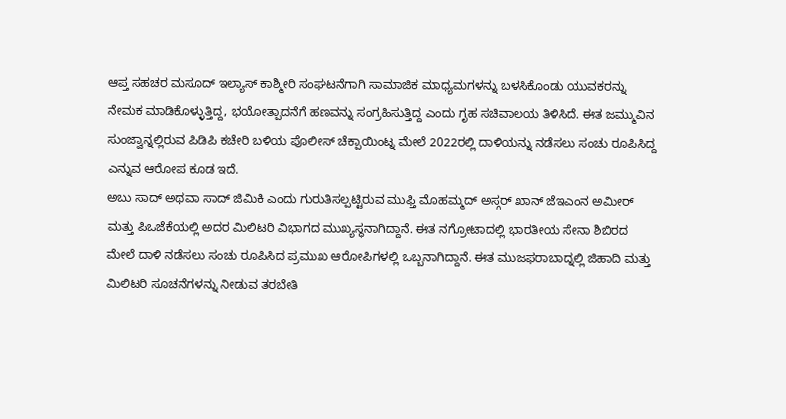ಆಪ್ತ ಸಹಚರ ಮಸೂದ್ ಇಲ್ಯಾಸ್ ಕಾಶ್ಮೀರಿ ಸಂಘಟನೆಗಾಗಿ ಸಾಮಾಜಿಕ ಮಾಧ್ಯಮಗಳನ್ನು ಬಳಸಿಕೊಂಡು ಯುವಕರನ್ನು ನೇಮಕ ಮಾಡಿಕೊಳ್ಳುತ್ತಿದ್ದ, ಭಯೋತ್ಪಾದನೆಗೆ ಹಣವನ್ನು ಸಂಗ್ರಹಿಸುತ್ತಿದ್ದ ಎಂದು ಗೃಹ ಸಚಿವಾಲಯ ತಿಳಿಸಿದೆ. ಈತ ಜಮ್ಮುವಿನ ಸುಂಜ್ವಾನ್ನಲ್ಲಿರುವ ಪಿಡಿಪಿ ಕಚೇರಿ ಬಳಿಯ ಪೊಲೀಸ್ ಚೆಕ್ಪಾಯಿಂಟ್ನ ಮೇಲೆ 2022ರಲ್ಲಿ ದಾಳಿಯನ್ನು ನಡೆಸಲು ಸಂಚು ರೂಪಿಸಿದ್ದ ಎನ್ನುವ ಆರೋಪ ಕೂಡ ಇದೆ.
ಅಬು ಸಾದ್ ಅಥವಾ ಸಾದ್ ಜಿಮಿಕಿ ಎಂದು ಗುರುತಿಸಲ್ಪಟ್ಟಿರುವ ಮುಫ್ತಿ ಮೊಹಮ್ಮದ್ ಅಸ್ಗರ್ ಖಾನ್ ಜೆಇಎಂನ ಅಮೀರ್ ಮತ್ತು ಪಿಒಜೆಕೆಯಲ್ಲಿ ಅದರ ಮಿಲಿಟರಿ ವಿಭಾಗದ ಮುಖ್ಯಸ್ಥನಾಗಿದ್ದಾನೆ. ಈತ ನಗ್ರೋಟಾದಲ್ಲಿ ಭಾರತೀಯ ಸೇನಾ ಶಿಬಿರದ ಮೇಲೆ ದಾಳಿ ನಡೆಸಲು ಸಂಚು ರೂಪಿಸಿದ ಪ್ರಮುಖ ಆರೋಪಿಗಳಲ್ಲಿ ಒಬ್ಬನಾಗಿದ್ದಾನೆ. ಈತ ಮುಜಫರಾಬಾದ್ನಲ್ಲಿ ಜಿಹಾದಿ ಮತ್ತು ಮಿಲಿಟರಿ ಸೂಚನೆಗಳನ್ನು ನೀಡುವ ತರಬೇತಿ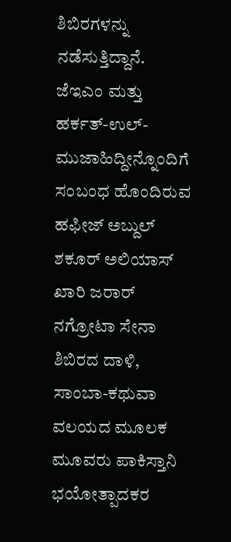ಶಿಬಿರಗಳನ್ನು ನಡೆಸುತ್ತಿದ್ದಾನೆ.
ಜೆಇಎಂ ಮತ್ತು ಹರ್ಕತ್-ಉಲ್-ಮುಜಾಹಿದ್ದೀನ್ನೊಂದಿಗೆ ಸಂಬಂಧ ಹೊಂದಿರುವ ಹಫೀಜ್ ಅಬ್ದುಲ್ ಶಕೂರ್ ಅಲಿಯಾಸ್ ಖಾರಿ ಜರಾರ್ ನಗ್ರೋಟಾ ಸೇನಾ ಶಿಬಿರದ ದಾಳಿ, ಸಾಂಬಾ-ಕಥುವಾ ವಲಯದ ಮೂಲಕ ಮೂವರು ಪಾಕಿಸ್ತಾನಿ ಭಯೋತ್ಪಾದಕರ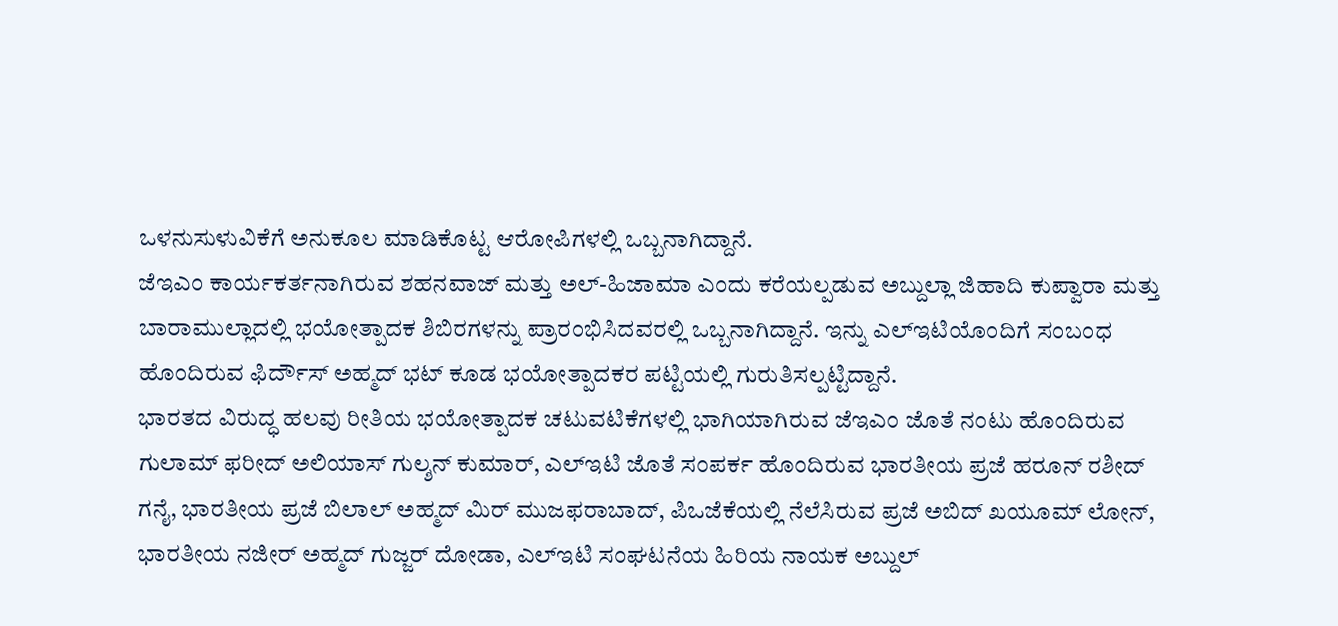ಒಳನುಸುಳುವಿಕೆಗೆ ಅನುಕೂಲ ಮಾಡಿಕೊಟ್ಟ ಆರೋಪಿಗಳಲ್ಲಿ ಒಬ್ಬನಾಗಿದ್ದಾನೆ.
ಜೆಇಎಂ ಕಾರ್ಯಕರ್ತನಾಗಿರುವ ಶಹನವಾಜ್ ಮತ್ತು ಅಲ್-ಹಿಜಾಮಾ ಎಂದು ಕರೆಯಲ್ಪಡುವ ಅಬ್ದುಲ್ಲಾ ಜಿಹಾದಿ ಕುಪ್ವಾರಾ ಮತ್ತು ಬಾರಾಮುಲ್ಲಾದಲ್ಲಿ ಭಯೋತ್ಪಾದಕ ಶಿಬಿರಗಳನ್ನು ಪ್ರಾರಂಭಿಸಿದವರಲ್ಲಿ ಒಬ್ಬನಾಗಿದ್ದಾನೆ. ಇನ್ನು ಎಲ್ಇಟಿಯೊಂದಿಗೆ ಸಂಬಂಧ ಹೊಂದಿರುವ ಫಿರ್ದೌಸ್ ಅಹ್ಮದ್ ಭಟ್ ಕೂಡ ಭಯೋತ್ಪಾದಕರ ಪಟ್ಟಿಯಲ್ಲಿ ಗುರುತಿಸಲ್ಪಟ್ಟಿದ್ದಾನೆ.
ಭಾರತದ ವಿರುದ್ಧ ಹಲವು ರೀತಿಯ ಭಯೋತ್ಪಾದಕ ಚಟುವಟಿಕೆಗಳಲ್ಲಿ ಭಾಗಿಯಾಗಿರುವ ಜೆಇಎಂ ಜೊತೆ ನಂಟು ಹೊಂದಿರುವ ಗುಲಾಮ್ ಫರೀದ್ ಅಲಿಯಾಸ್ ಗುಲ್ಶನ್ ಕುಮಾರ್, ಎಲ್ಇಟಿ ಜೊತೆ ಸಂಪರ್ಕ ಹೊಂದಿರುವ ಭಾರತೀಯ ಪ್ರಜೆ ಹರೂನ್ ರಶೀದ್ ಗನೈ, ಭಾರತೀಯ ಪ್ರಜೆ ಬಿಲಾಲ್ ಅಹ್ಮದ್ ಮಿರ್ ಮುಜಫರಾಬಾದ್, ಪಿಒಜೆಕೆಯಲ್ಲಿ ನೆಲೆಸಿರುವ ಪ್ರಜೆ ಅಬಿದ್ ಖಯೂಮ್ ಲೋನ್, ಭಾರತೀಯ ನಜೀರ್ ಅಹ್ಮದ್ ಗುಜ್ಜರ್ ದೋಡಾ, ಎಲ್ಇಟಿ ಸಂಘಟನೆಯ ಹಿರಿಯ ನಾಯಕ ಅಬ್ದುಲ್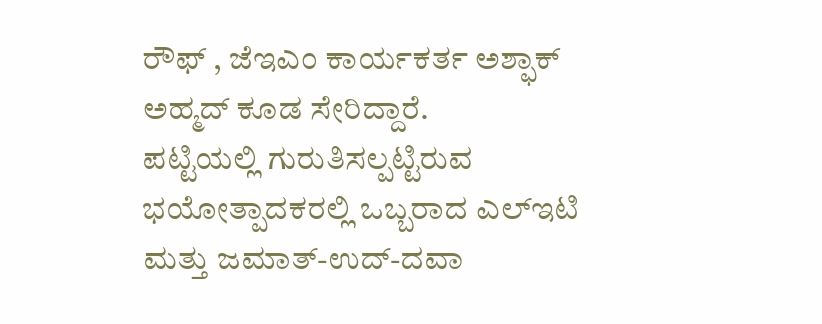ರೌಫ್ , ಜೆಇಎಂ ಕಾರ್ಯಕರ್ತ ಅಶ್ಫಾಕ್ ಅಹ್ಮದ್ ಕೂಡ ಸೇರಿದ್ದಾರೆ.
ಪಟ್ಟಿಯಲ್ಲಿ ಗುರುತಿಸಲ್ಪಟ್ಟಿರುವ ಭಯೋತ್ಪಾದಕರಲ್ಲಿ ಒಬ್ಬರಾದ ಎಲ್ಇಟಿ ಮತ್ತು ಜಮಾತ್-ಉದ್-ದವಾ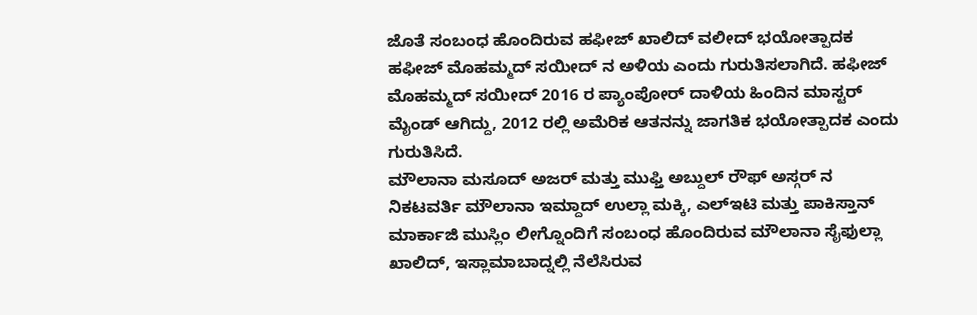ಜೊತೆ ಸಂಬಂಧ ಹೊಂದಿರುವ ಹಫೀಜ್ ಖಾಲಿದ್ ವಲೀದ್ ಭಯೋತ್ಪಾದಕ ಹಫೀಜ್ ಮೊಹಮ್ಮದ್ ಸಯೀದ್ ನ ಅಳಿಯ ಎಂದು ಗುರುತಿಸಲಾಗಿದೆ. ಹಫೀಜ್ ಮೊಹಮ್ಮದ್ ಸಯೀದ್ 2016 ರ ಪ್ಯಾಂಪೋರ್ ದಾಳಿಯ ಹಿಂದಿನ ಮಾಸ್ಟರ್ ಮೈಂಡ್ ಆಗಿದ್ದು, 2012 ರಲ್ಲಿ ಅಮೆರಿಕ ಆತನನ್ನು ಜಾಗತಿಕ ಭಯೋತ್ಪಾದಕ ಎಂದು ಗುರುತಿಸಿದೆ.
ಮೌಲಾನಾ ಮಸೂದ್ ಅಜರ್ ಮತ್ತು ಮುಫ್ತಿ ಅಬ್ದುಲ್ ರೌಫ್ ಅಸ್ಗರ್ ನ ನಿಕಟವರ್ತಿ ಮೌಲಾನಾ ಇಮ್ದಾದ್ ಉಲ್ಲಾ ಮಕ್ಕಿ, ಎಲ್ಇಟಿ ಮತ್ತು ಪಾಕಿಸ್ತಾನ್ ಮಾರ್ಕಾಜಿ ಮುಸ್ಲಿಂ ಲೀಗ್ನೊಂದಿಗೆ ಸಂಬಂಧ ಹೊಂದಿರುವ ಮೌಲಾನಾ ಸೈಫುಲ್ಲಾ ಖಾಲಿದ್, ಇಸ್ಲಾಮಾಬಾದ್ನಲ್ಲಿ ನೆಲೆಸಿರುವ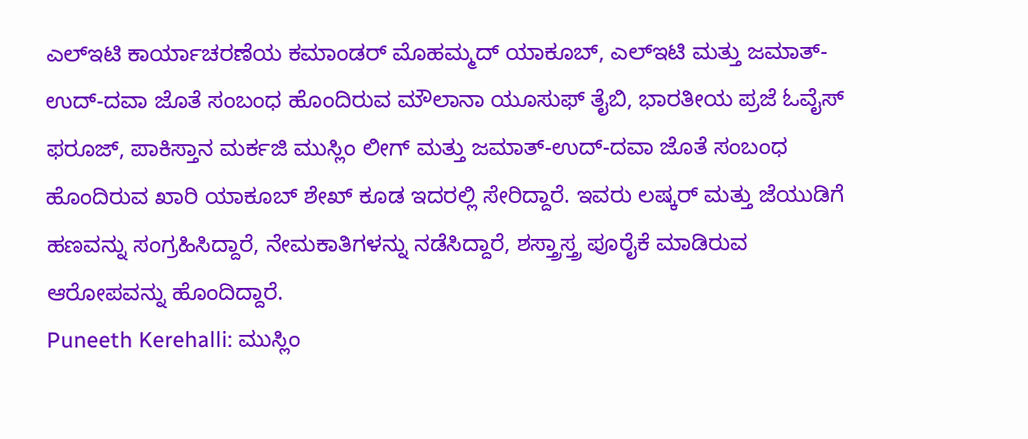ಎಲ್ಇಟಿ ಕಾರ್ಯಾಚರಣೆಯ ಕಮಾಂಡರ್ ಮೊಹಮ್ಮದ್ ಯಾಕೂಬ್, ಎಲ್ಇಟಿ ಮತ್ತು ಜಮಾತ್-ಉದ್-ದವಾ ಜೊತೆ ಸಂಬಂಧ ಹೊಂದಿರುವ ಮೌಲಾನಾ ಯೂಸುಫ್ ತೈಬಿ, ಭಾರತೀಯ ಪ್ರಜೆ ಓವೈಸ್ ಫರೂಜ್, ಪಾಕಿಸ್ತಾನ ಮರ್ಕಜಿ ಮುಸ್ಲಿಂ ಲೀಗ್ ಮತ್ತು ಜಮಾತ್-ಉದ್-ದವಾ ಜೊತೆ ಸಂಬಂಧ ಹೊಂದಿರುವ ಖಾರಿ ಯಾಕೂಬ್ ಶೇಖ್ ಕೂಡ ಇದರಲ್ಲಿ ಸೇರಿದ್ದಾರೆ. ಇವರು ಲಷ್ಕರ್ ಮತ್ತು ಜೆಯುಡಿಗೆ ಹಣವನ್ನು ಸಂಗ್ರಹಿಸಿದ್ದಾರೆ, ನೇಮಕಾತಿಗಳನ್ನು ನಡೆಸಿದ್ದಾರೆ, ಶಸ್ತ್ರಾಸ್ತ್ರ ಪೂರೈಕೆ ಮಾಡಿರುವ ಆರೋಪವನ್ನು ಹೊಂದಿದ್ದಾರೆ.
Puneeth Kerehalli: ಮುಸ್ಲಿಂ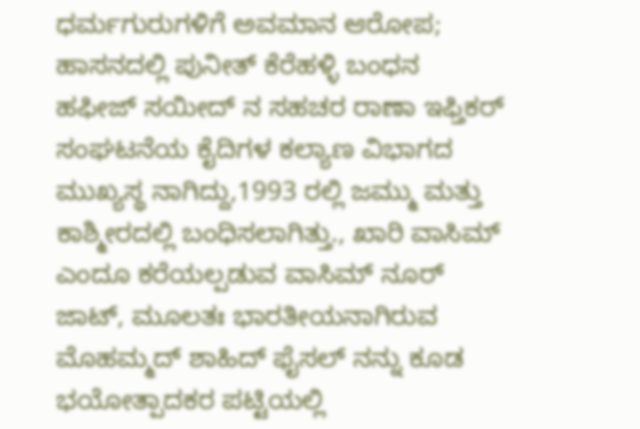ಧರ್ಮಗುರುಗಳಿಗೆ ಅವಮಾನ ಆರೋಪ; ಹಾಸನದಲ್ಲಿ ಪುನೀತ್ ಕೆರೆಹಳ್ಳಿ ಬಂಧನ
ಹಫೀಜ್ ಸಯೀದ್ ನ ಸಹಚರ ರಾಣಾ ಇಫ್ತಿಕರ್ ಸಂಘಟನೆಯ ಕೈದಿಗಳ ಕಲ್ಯಾಣ ವಿಭಾಗದ ಮುಖ್ಯಸ್ಥ ನಾಗಿದ್ದು,1993 ರಲ್ಲಿ ಜಮ್ಮು ಮತ್ತು ಕಾಶ್ಮೀರದಲ್ಲಿ ಬಂಧಿಸಲಾಗಿತ್ತು., ಖಾರಿ ವಾಸಿಮ್ ಎಂದೂ ಕರೆಯಲ್ಪಡುವ ವಾಸಿಮ್ ನೂರ್ ಜಾಟ್, ಮೂಲತಃ ಭಾರತೀಯನಾಗಿರುವ ಮೊಹಮ್ಮದ್ ಶಾಹಿದ್ ಫೈಸಲ್ ನನ್ನು ಕೂಡ ಭಯೋತ್ಪಾದಕರ ಪಟ್ಟಿಯಲ್ಲಿ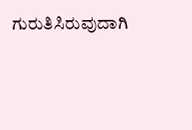ಗುರುತಿಸಿರುವುದಾಗಿ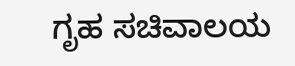ಗೃಹ ಸಚಿವಾಲಯ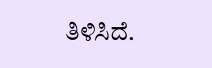ತಿಳಿಸಿದೆ.